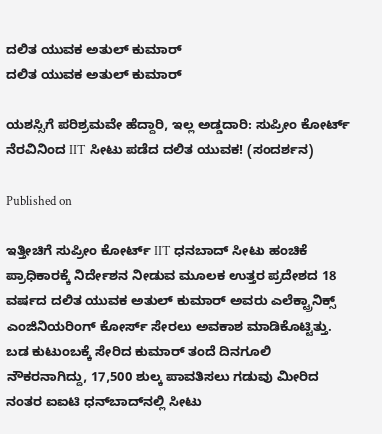ದಲಿತ ಯುವಕ ಅತುಲ್ ಕುಮಾರ್
ದಲಿತ ಯುವಕ ಅತುಲ್ ಕುಮಾರ್

ಯಶಸ್ಸಿಗೆ ಪರಿಶ್ರಮವೇ ಹೆದ್ದಾರಿ, ಇಲ್ಲ ಅಡ್ಡದಾರಿ: ಸುಪ್ರೀಂ ಕೋರ್ಟ್ ನೆರವಿನಿಂದ IIT ಸೀಟು ಪಡೆದ ದಲಿತ ಯುವಕ! (ಸಂದರ್ಶನ)

Published on

ಇತ್ತೀಚಿಗೆ ಸುಪ್ರೀಂ ಕೋರ್ಟ್ IIT ಧನಬಾದ್ ಸೀಟು ಹಂಚಿಕೆ ಪ್ರಾಧಿಕಾರಕ್ಕೆ ನಿರ್ದೇಶನ ನೀಡುವ ಮೂಲಕ ಉತ್ತರ ಪ್ರದೇಶದ 18 ವರ್ಷದ ದಲಿತ ಯುವಕ ಅತುಲ್ ಕುಮಾರ್ ಅವರು ಎಲೆಕ್ಟ್ರಾನಿಕ್ಸ್ ಎಂಜಿನಿಯರಿಂಗ್ ಕೋರ್ಸ್ ಸೇರಲು ಅವಕಾಶ ಮಾಡಿಕೊಟ್ಟಿತ್ತು. ಬಡ ಕುಟುಂಬಕ್ಕೆ ಸೇರಿದ ಕುಮಾರ್ ತಂದೆ ದಿನಗೂಲಿ ನೌಕರನಾಗಿದ್ದು, 17,500 ಶುಲ್ಕ ಪಾವತಿಸಲು ಗಡುವು ಮೀರಿದ ನಂತರ ಐಐಟಿ ಧನ್‌ಬಾದ್‌ನಲ್ಲಿ ಸೀಟು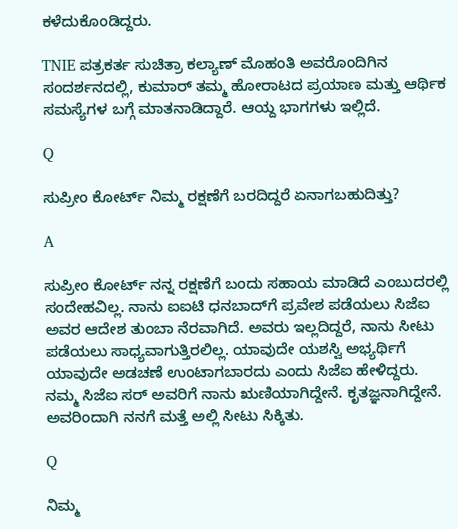ಕಳೆದುಕೊಂಡಿದ್ದರು.

TNIE ಪತ್ರಕರ್ತ ಸುಚಿತ್ರಾ ಕಲ್ಯಾಣ್ ಮೊಹಂತಿ ಅವರೊಂದಿಗಿನ ಸಂದರ್ಶನದಲ್ಲಿ, ಕುಮಾರ್ ತಮ್ಮ ಹೋರಾಟದ ಪ್ರಯಾಣ ಮತ್ತು ಆರ್ಥಿಕ ಸಮಸ್ಯೆಗಳ ಬಗ್ಗೆ ಮಾತನಾಡಿದ್ದಾರೆ. ಆಯ್ದ ಭಾಗಗಳು ಇಲ್ಲಿದೆ.

Q

ಸುಪ್ರೀಂ ಕೋರ್ಟ್ ನಿಮ್ಮ ರಕ್ಷಣೆಗೆ ಬರದಿದ್ದರೆ ಏನಾಗಬಹುದಿತ್ತು?

A

ಸುಪ್ರೀಂ ಕೋರ್ಟ್ ನನ್ನ ರಕ್ಷಣೆಗೆ ಬಂದು ಸಹಾಯ ಮಾಡಿದೆ ಎಂಬುದರಲ್ಲಿ ಸಂದೇಹವಿಲ್ಲ. ನಾನು ಐಐಟಿ ಧನಬಾದ್‌ಗೆ ಪ್ರವೇಶ ಪಡೆಯಲು ಸಿಜೆಐ ಅವರ ಆದೇಶ ತುಂಬಾ ನೆರವಾಗಿದೆ. ಅವರು ಇಲ್ಲದಿದ್ದರೆ, ನಾನು ಸೀಟು ಪಡೆಯಲು ಸಾಧ್ಯವಾಗುತ್ತಿರಲಿಲ್ಲ. ಯಾವುದೇ ಯಶಸ್ವಿ ಅಭ್ಯರ್ಥಿಗೆ ಯಾವುದೇ ಅಡಚಣೆ ಉಂಟಾಗಬಾರದು ಎಂದು ಸಿಜೆಐ ಹೇಳಿದ್ದರು. ನಮ್ಮ ಸಿಜೆಐ ಸರ್ ಅವರಿಗೆ ನಾನು ಋಣಿಯಾಗಿದ್ದೇನೆ. ಕೃತಜ್ಞನಾಗಿದ್ದೇನೆ. ಅವರಿಂದಾಗಿ ನನಗೆ ಮತ್ತೆ ಅಲ್ಲಿ ಸೀಟು ಸಿಕ್ಕಿತು.

Q

ನಿಮ್ಮ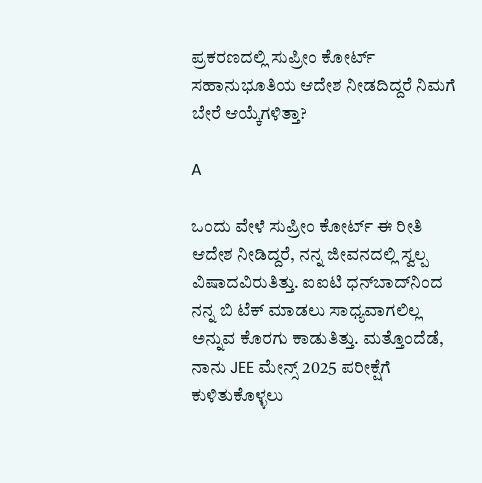ಪ್ರಕರಣದಲ್ಲಿ ಸುಪ್ರೀಂ ಕೋರ್ಟ್ ಸಹಾನುಭೂತಿಯ ಆದೇಶ ನೀಡದಿದ್ದರೆ ನಿಮಗೆ ಬೇರೆ ಆಯ್ಕೆಗಳಿತ್ತಾ?

A

ಒಂದು ವೇಳೆ ಸುಪ್ರೀಂ ಕೋರ್ಟ್ ಈ ರೀತಿ ಆದೇಶ ನೀಡಿದ್ದರೆ, ನನ್ನ ಜೀವನದಲ್ಲಿ ಸ್ವಲ್ಪ ವಿಷಾದವಿರುತಿತ್ತು. ಐಐಟಿ ಧನ್‌ಬಾದ್‌ನಿಂದ ನನ್ನ ಬಿ ಟೆಕ್ ಮಾಡಲು ಸಾಧ್ಯವಾಗಲಿಲ್ಲ ಅನ್ನುವ ಕೊರಗು ಕಾಡುತಿತ್ತು. ಮತ್ತೊಂದೆಡೆ, ನಾನು JEE ಮೇನ್ಸ್ 2025 ಪರೀಕ್ಷೆಗೆ ಕುಳಿತುಕೊಳ್ಳಲು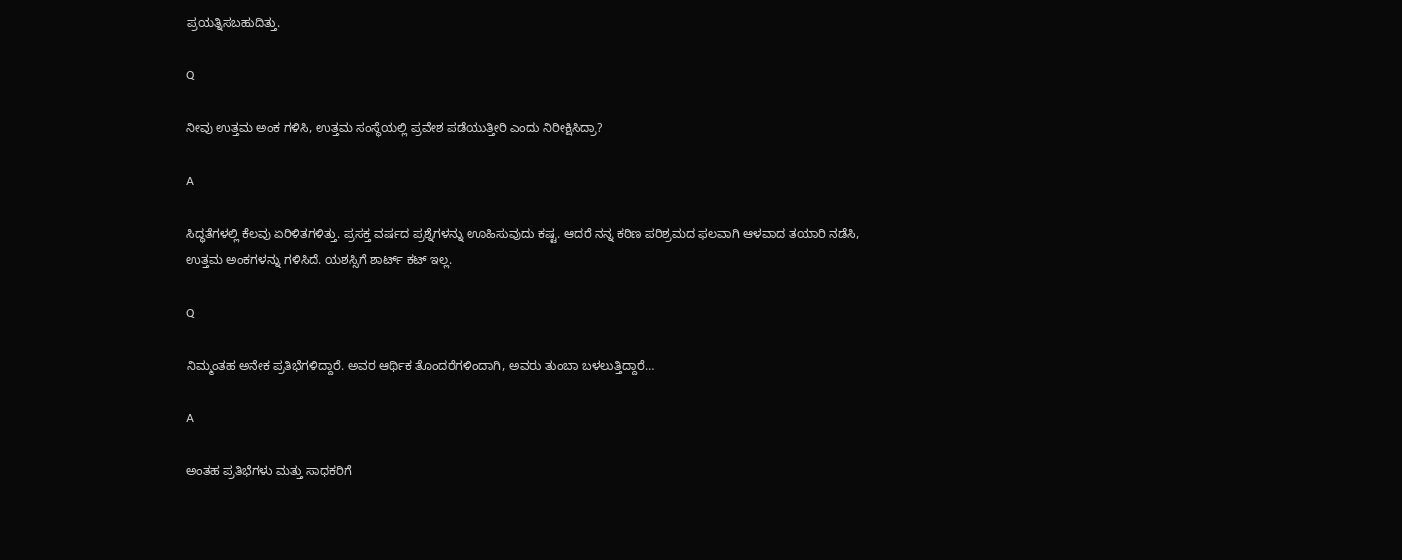ಪ್ರಯತ್ನಿಸಬಹುದಿತ್ತು.

Q

ನೀವು ಉತ್ತಮ ಅಂಕ ಗಳಿಸಿ, ಉತ್ತಮ ಸಂಸ್ಥೆಯಲ್ಲಿ ಪ್ರವೇಶ ಪಡೆಯುತ್ತೀರಿ ಎಂದು ನಿರೀಕ್ಷಿಸಿದ್ರಾ?

A

ಸಿದ್ಧತೆಗಳಲ್ಲಿ ಕೆಲವು ಏರಿಳಿತಗಳಿತ್ತು. ಪ್ರಸಕ್ತ ವರ್ಷದ ಪ್ರಶ್ನೆಗಳನ್ನು ಊಹಿಸುವುದು ಕಷ್ಟ. ಆದರೆ ನನ್ನ ಕಠಿಣ ಪರಿಶ್ರಮದ ಫಲವಾಗಿ ಆಳವಾದ ತಯಾರಿ ನಡೆಸಿ, ಉತ್ತಮ ಅಂಕಗಳನ್ನು ಗಳಿಸಿದೆ. ಯಶಸ್ಸಿಗೆ ಶಾರ್ಟ್ ಕಟ್ ಇಲ್ಲ.

Q

ನಿಮ್ಮಂತಹ ಅನೇಕ ಪ್ರತಿಭೆಗಳಿದ್ದಾರೆ. ಅವರ ಆರ್ಥಿಕ ತೊಂದರೆಗಳಿಂದಾಗಿ, ಅವರು ತುಂಬಾ ಬಳಲುತ್ತಿದ್ದಾರೆ…

A

ಅಂತಹ ಪ್ರತಿಭೆಗಳು ಮತ್ತು ಸಾಧಕರಿಗೆ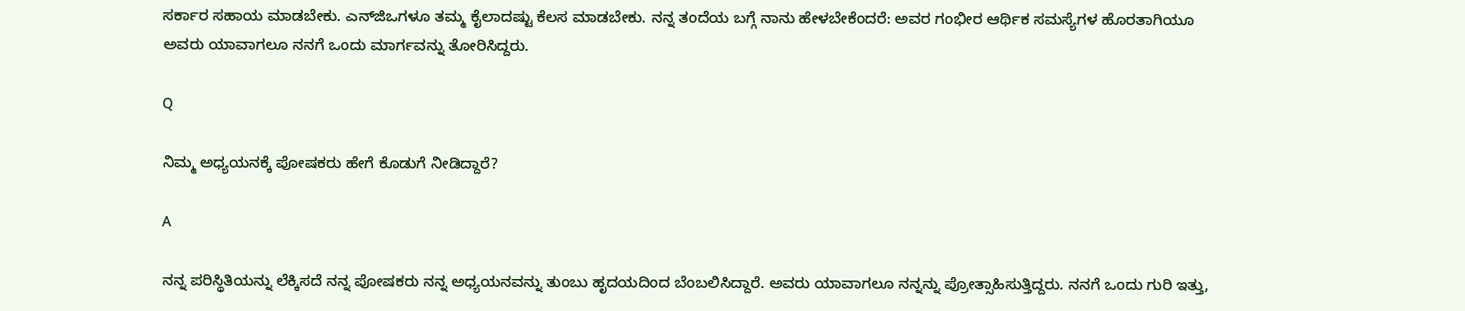ಸರ್ಕಾರ ಸಹಾಯ ಮಾಡಬೇಕು. ಎನ್‌ಜಿಒಗಳೂ ತಮ್ಮ ಕೈಲಾದಷ್ಟು ಕೆಲಸ ಮಾಡಬೇಕು. ನನ್ನ ತಂದೆಯ ಬಗ್ಗೆ ನಾನು ಹೇಳಬೇಕೆಂದರೆ: ಅವರ ಗಂಭೀರ ಆರ್ಥಿಕ ಸಮಸ್ಯೆಗಳ ಹೊರತಾಗಿಯೂ ಅವರು ಯಾವಾಗಲೂ ನನಗೆ ಒಂದು ಮಾರ್ಗವನ್ನು ತೋರಿಸಿದ್ದರು.

Q

ನಿಮ್ಮ ಅಧ್ಯಯನಕ್ಕೆ ಪೋಷಕರು ಹೇಗೆ ಕೊಡುಗೆ ನೀಡಿದ್ದಾರೆ?

A

ನನ್ನ ಪರಿಸ್ಥಿತಿಯನ್ನು ಲೆಕ್ಕಿಸದೆ ನನ್ನ ಪೋಷಕರು ನನ್ನ ಅಧ್ಯಯನವನ್ನು ತುಂಬು ಹೃದಯದಿಂದ ಬೆಂಬಲಿಸಿದ್ದಾರೆ. ಅವರು ಯಾವಾಗಲೂ ನನ್ನನ್ನು ಪ್ರೋತ್ಸಾಹಿಸುತ್ತಿದ್ದರು. ನನಗೆ ಒಂದು ಗುರಿ ಇತ್ತು,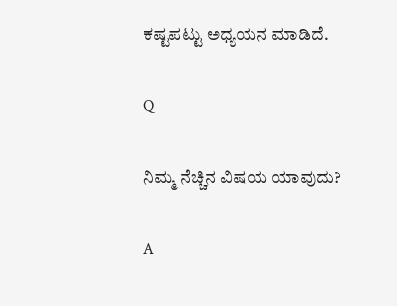ಕಷ್ಟಪಟ್ಟು ಅಧ್ಯಯನ ಮಾಡಿದೆ.

Q

ನಿಮ್ಮ ನೆಚ್ಚಿನ ವಿಷಯ ಯಾವುದು?

A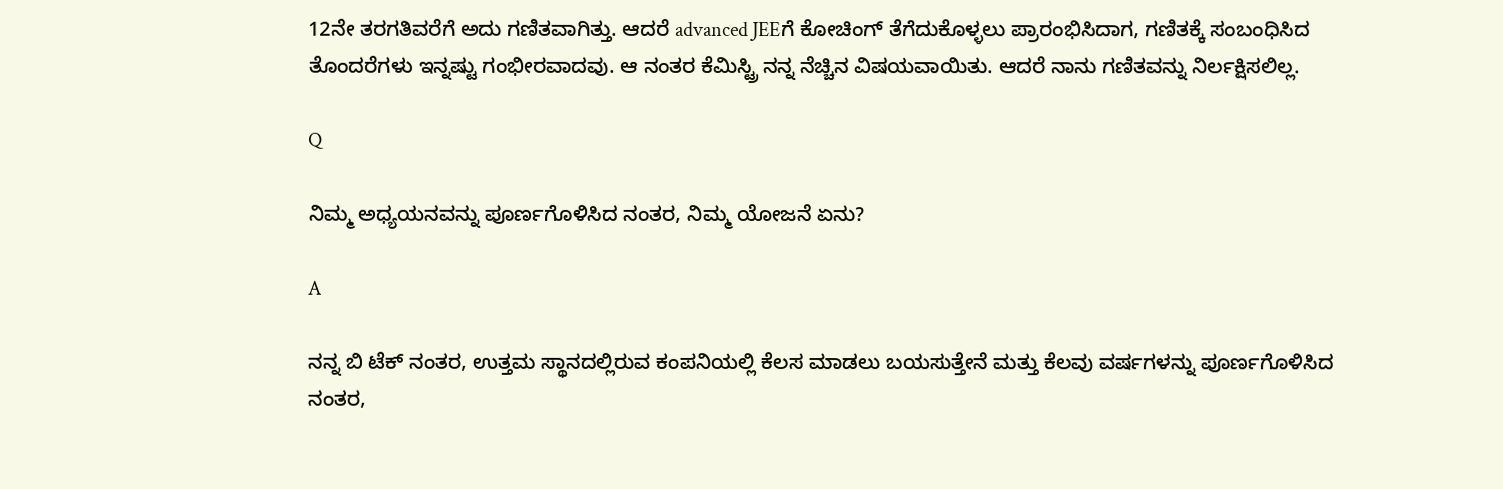12ನೇ ತರಗತಿವರೆಗೆ ಅದು ಗಣಿತವಾಗಿತ್ತು. ಆದರೆ advanced JEEಗೆ ಕೋಚಿಂಗ್ ತೆಗೆದುಕೊಳ್ಳಲು ಪ್ರಾರಂಭಿಸಿದಾಗ, ಗಣಿತಕ್ಕೆ ಸಂಬಂಧಿಸಿದ ತೊಂದರೆಗಳು ಇನ್ನಷ್ಟು ಗಂಭೀರವಾದವು. ಆ ನಂತರ ಕೆಮಿಸ್ಟ್ರಿ ನನ್ನ ನೆಚ್ಚಿನ ವಿಷಯವಾಯಿತು. ಆದರೆ ನಾನು ಗಣಿತವನ್ನು ನಿರ್ಲಕ್ಷಿಸಲಿಲ್ಲ.

Q

ನಿಮ್ಮ ಅಧ್ಯಯನವನ್ನು ಪೂರ್ಣಗೊಳಿಸಿದ ನಂತರ, ನಿಮ್ಮ ಯೋಜನೆ ಏನು?

A

ನನ್ನ ಬಿ ಟೆಕ್ ನಂತರ, ಉತ್ತಮ ಸ್ಥಾನದಲ್ಲಿರುವ ಕಂಪನಿಯಲ್ಲಿ ಕೆಲಸ ಮಾಡಲು ಬಯಸುತ್ತೇನೆ ಮತ್ತು ಕೆಲವು ವರ್ಷಗಳನ್ನು ಪೂರ್ಣಗೊಳಿಸಿದ ನಂತರ,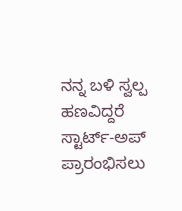ನನ್ನ ಬಳಿ ಸ್ವಲ್ಪ ಹಣವಿದ್ದರೆ ಸ್ಟಾರ್ಟ್-ಅಪ್ ಪ್ರಾರಂಭಿಸಲು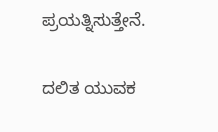ಪ್ರಯತ್ನಿಸುತ್ತೇನೆ.

ದಲಿತ ಯುವಕ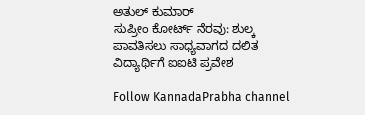ಅತುಲ್ ಕುಮಾರ್
ಸುಪ್ರೀಂ ಕೋರ್ಟ್ ನೆರವು: ಶುಲ್ಕ ಪಾವತಿಸಲು ಸಾಧ್ಯವಾಗದ ದಲಿತ ವಿದ್ಯಾರ್ಥಿಗೆ ಐಐಟಿ ಪ್ರವೇಶ

Follow KannadaPrabha channel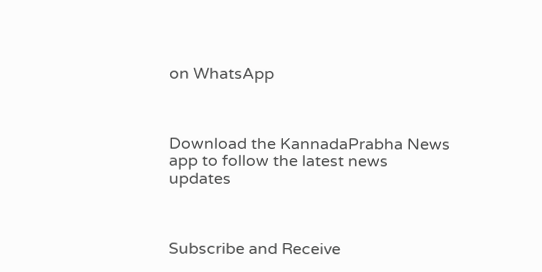on WhatsApp



Download the KannadaPrabha News app to follow the latest news updates



Subscribe and Receive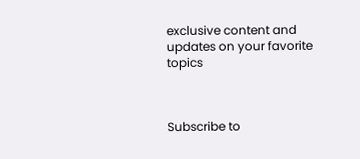exclusive content and updates on your favorite topics



Subscribe to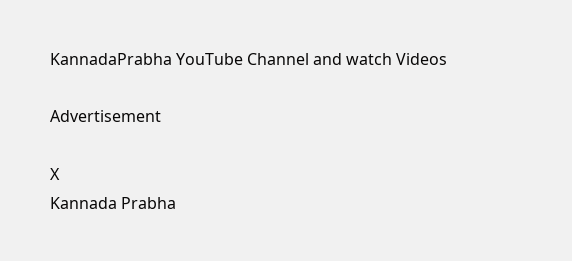KannadaPrabha YouTube Channel and watch Videos

Advertisement

X
Kannada Prabha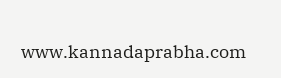www.kannadaprabha.com